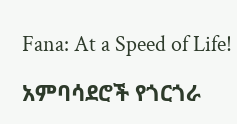Fana: At a Speed of Life!

አምባሳደሮች የጎርጎራ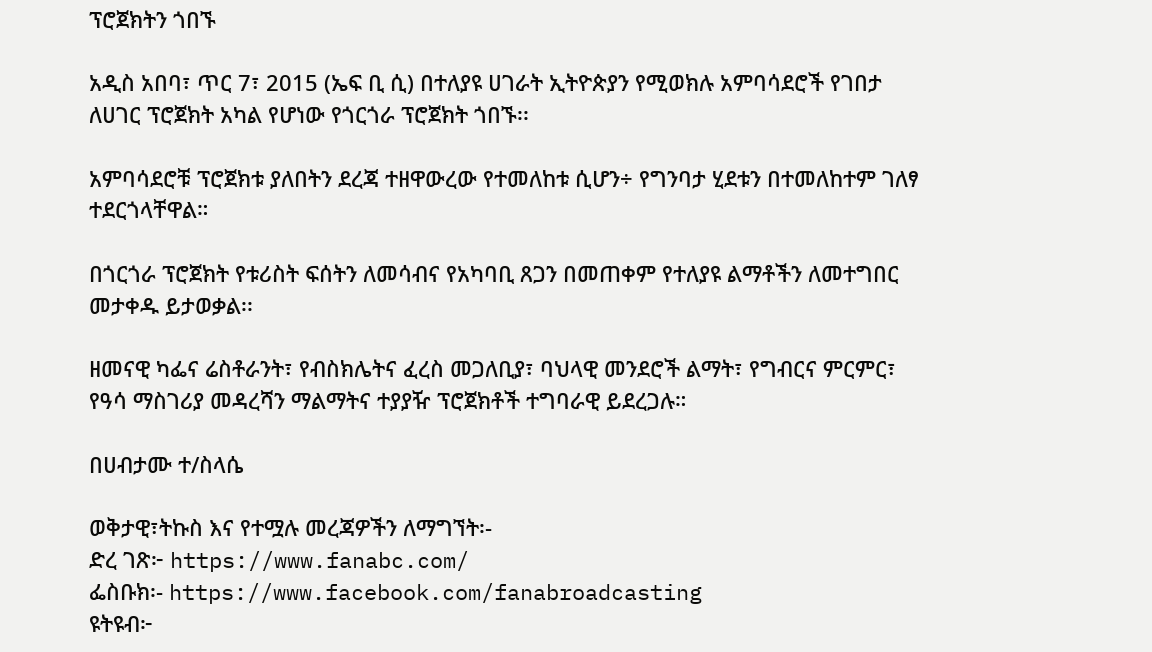ፕሮጀክትን ጎበኙ

አዲስ አበባ፣ ጥር 7፣ 2015 (ኤፍ ቢ ሲ) በተለያዩ ሀገራት ኢትዮጵያን የሚወክሉ አምባሳደሮች የገበታ ለሀገር ፕሮጀክት አካል የሆነው የጎርጎራ ፕሮጀክት ጎበኙ፡፡

አምባሳደሮቹ ፕሮጀክቱ ያለበትን ደረጃ ተዘዋውረው የተመለከቱ ሲሆን÷ የግንባታ ሂደቱን በተመለከተም ገለፃ ተደርጎላቸዋል።

በጎርጎራ ፕሮጀክት የቱሪስት ፍሰትን ለመሳብና የአካባቢ ጸጋን በመጠቀም የተለያዩ ልማቶችን ለመተግበር መታቀዱ ይታወቃል፡፡

ዘመናዊ ካፌና ሬስቶራንት፣ የብስክሌትና ፈረስ መጋለቢያ፣ ባህላዊ መንደሮች ልማት፣ የግብርና ምርምር፣ የዓሳ ማስገሪያ መዳረሻን ማልማትና ተያያዥ ፕሮጀክቶች ተግባራዊ ይደረጋሉ።

በሀብታሙ ተ/ስላሴ

ወቅታዊ፣ትኩስ እና የተሟሉ መረጃዎችን ለማግኘት፡-
ድረ ገጽ፦ https://www.fanabc.com/
ፌስቡክ፡- https://www.facebook.com/fanabroadcasting
ዩትዩብ፦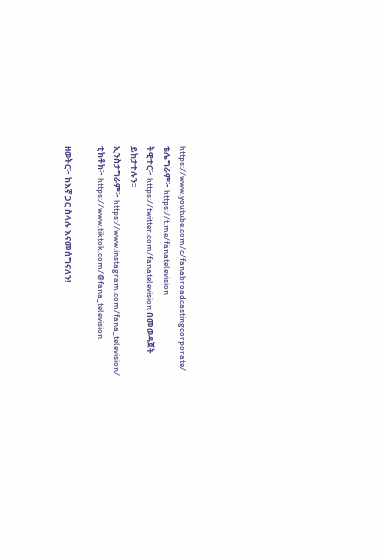https://www.youtube.com/c/fanabroadcastingcorporate/
ቴሌግራም፦ https://t.me/fanatelevision
ትዊተር፦ https://twitter.com/fanatelevision በመወዳጀት ይከታተሉን፡፡
ኢንስታግራም፦ https://www.instagram.com/fana_television/
ቲክቶክ፦ https://www.tiktok.com/@fana_television

ዘወትር፦ ከእኛ ጋር ስላሉ እናመሰግናለን!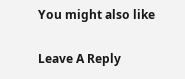You might also like

Leave A Reply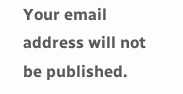Your email address will not be published.